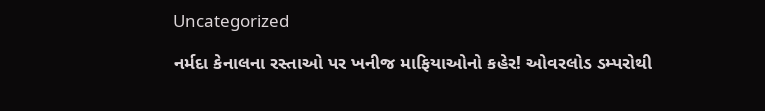Uncategorized

નર્મદા કેનાલના રસ્તાઓ પર ખનીજ માફિયાઓનો કહેર! ઓવરલોડ ડમ્પરોથી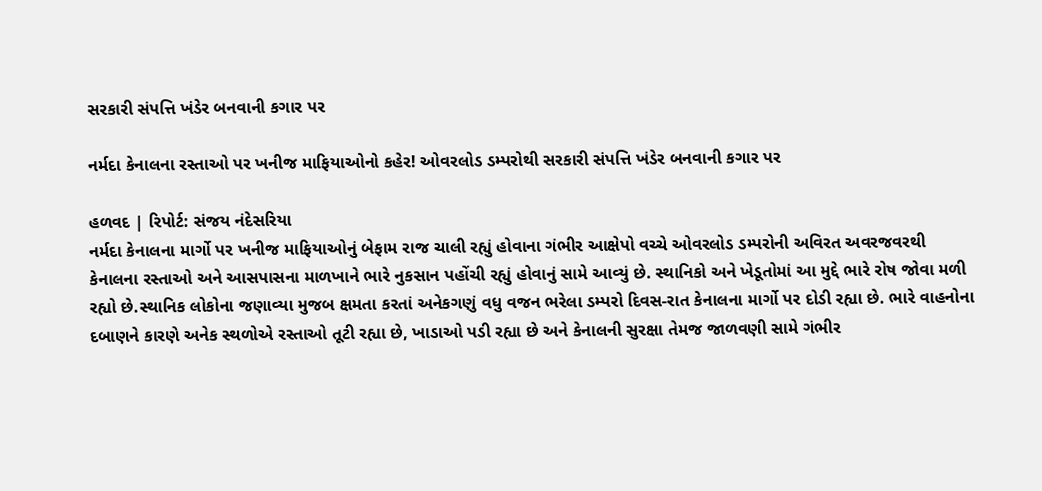સરકારી સંપત્તિ ખંડેર બનવાની કગાર પર

નર્મદા કેનાલના રસ્તાઓ પર ખનીજ માફિયાઓનો કહેર! ઓવરલોડ ડમ્પરોથી સરકારી સંપત્તિ ખંડેર બનવાની કગાર પર

હળવદ | રિપોર્ટ: સંજય નંદેસરિયા
નર્મદા કેનાલના માર્ગો પર ખનીજ માફિયાઓનું બેફામ રાજ ચાલી રહ્યું હોવાના ગંભીર આક્ષેપો વચ્ચે ઓવરલોડ ડમ્પરોની અવિરત અવરજવરથી કેનાલના રસ્તાઓ અને આસપાસના માળખાને ભારે નુકસાન પહોંચી રહ્યું હોવાનું સામે આવ્યું છે. સ્થાનિકો અને ખેડૂતોમાં આ મુદ્દે ભારે રોષ જોવા મળી રહ્યો છે.સ્થાનિક લોકોના જણાવ્યા મુજબ ક્ષમતા કરતાં અનેકગણું વધુ વજન ભરેલા ડમ્પરો દિવસ-રાત કેનાલના માર્ગો પર દોડી રહ્યા છે. ભારે વાહનોના દબાણને કારણે અનેક સ્થળોએ રસ્તાઓ તૂટી રહ્યા છે, ખાડાઓ પડી રહ્યા છે અને કેનાલની સુરક્ષા તેમજ જાળવણી સામે ગંભીર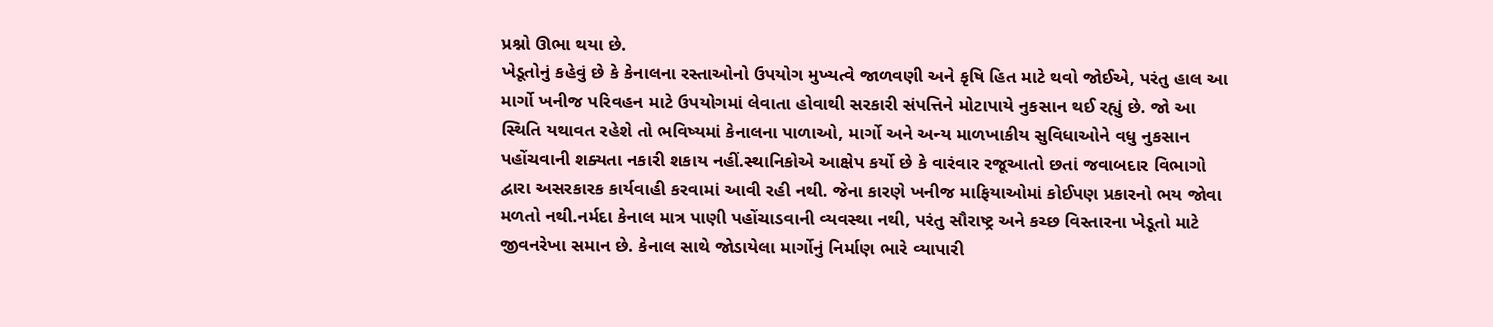પ્રશ્નો ઊભા થયા છે.
ખેડૂતોનું કહેવું છે કે કેનાલના રસ્તાઓનો ઉપયોગ મુખ્યત્વે જાળવણી અને કૃષિ હિત માટે થવો જોઈએ, પરંતુ હાલ આ માર્ગો ખનીજ પરિવહન માટે ઉપયોગમાં લેવાતા હોવાથી સરકારી સંપત્તિને મોટાપાયે નુકસાન થઈ રહ્યું છે. જો આ સ્થિતિ યથાવત રહેશે તો ભવિષ્યમાં કેનાલના પાળાઓ, માર્ગો અને અન્ય માળખાકીય સુવિધાઓને વધુ નુકસાન પહોંચવાની શક્યતા નકારી શકાય નહીં.સ્થાનિકોએ આક્ષેપ કર્યો છે કે વારંવાર રજૂઆતો છતાં જવાબદાર વિભાગો દ્વારા અસરકારક કાર્યવાહી કરવામાં આવી રહી નથી. જેના કારણે ખનીજ માફિયાઓમાં કોઈપણ પ્રકારનો ભય જોવા મળતો નથી.નર્મદા કેનાલ માત્ર પાણી પહોંચાડવાની વ્યવસ્થા નથી, પરંતુ સૌરાષ્ટ્ર અને કચ્છ વિસ્તારના ખેડૂતો માટે જીવનરેખા સમાન છે. કેનાલ સાથે જોડાયેલા માર્ગોનું નિર્માણ ભારે વ્યાપારી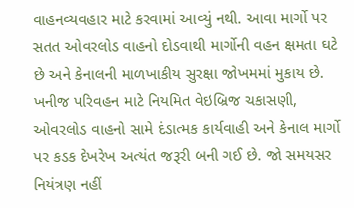વાહનવ્યવહાર માટે કરવામાં આવ્યું નથી. આવા માર્ગો પર સતત ઓવરલોડ વાહનો દોડવાથી માર્ગોની વહન ક્ષમતા ઘટે છે અને કેનાલની માળખાકીય સુરક્ષા જોખમમાં મુકાય છે.
ખનીજ પરિવહન માટે નિયમિત વેઇબ્રિજ ચકાસણી, ઓવરલોડ વાહનો સામે દંડાત્મક કાર્યવાહી અને કેનાલ માર્ગો પર કડક દેખરેખ અત્યંત જરૂરી બની ગઈ છે. જો સમયસર નિયંત્રણ નહીં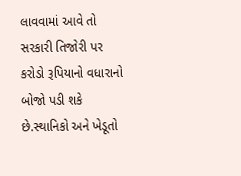લાવવામાં આવે તો સરકારી તિજોરી પર કરોડો રૂપિયાનો વધારાનો બોજો પડી શકે છે.સ્થાનિકો અને ખેડૂતો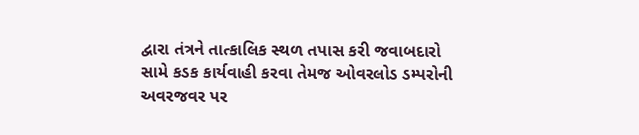દ્વારા તંત્રને તાત્કાલિક સ્થળ તપાસ કરી જવાબદારો સામે કડક કાર્યવાહી કરવા તેમજ ઓવરલોડ ડમ્પરોની અવરજવર પર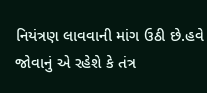નિયંત્રણ લાવવાની માંગ ઉઠી છે.હવે જોવાનું એ રહેશે કે તંત્ર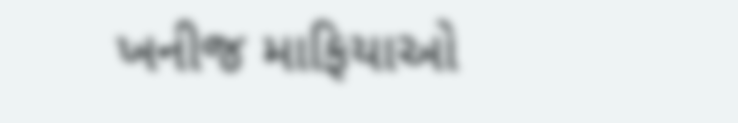ખનીજ માફિયાઓ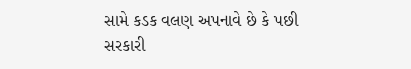સામે કડક વલણ અપનાવે છે કે પછી સરકારી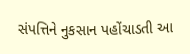સંપત્તિને નુકસાન પહોંચાડતી આ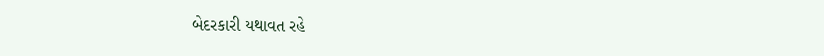બેદરકારી યથાવત રહે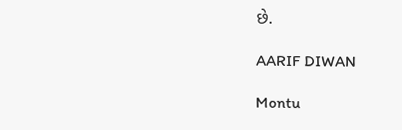છે.

AARIF DIWAN

Montu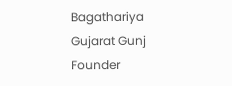Bagathariya Gujarat Gunj Founder